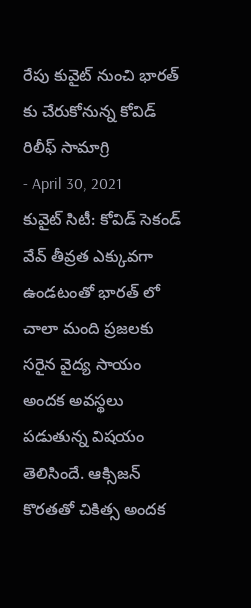రేపు కువైట్ నుంచి భారత్ కు చేరుకోనున్న కోవిడ్ రిలీఫ్ సామాగ్రి
- April 30, 2021
కువైట్ సిటీ: కోవిడ్ సెకండ్ వేవ్ తీవ్రత ఎక్కువగా ఉండటంతో భారత్ లో చాలా మంది ప్రజలకు సరైన వైద్య సాయం అందక అవస్థలు పడుతున్న విషయం తెలిసిందే. ఆక్సిజన్ కొరతతో చికిత్స అందక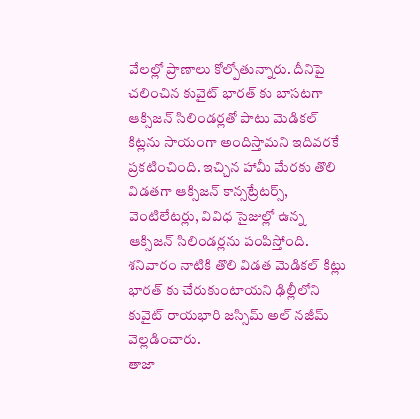వేలల్లో ప్రాణాలు కోల్పోతున్నారు. దీనిపై చలించిన కువైట్ భారత్ కు బాసటగా ఆక్సిజన్ సిలిండర్లతో పాటు మెడికల్ కిట్లను సాయంగా అందిస్తామని ఇదివరకే ప్రకటించింది. ఇచ్చిన హామీ మేరకు తొలి విడతగా ఆక్సిజన్ కాన్సట్రేటర్స్, వెంటిలేటర్లు, వివిధ సైజుల్లో ఉన్న ఆక్సిజన్ సిలిండర్లను పంపిస్తోంది. శనివారం నాటికి తొలి విడత మెడికల్ కిట్లు భారత్ కు చేరుకుంటాయని ఢిల్లీలోని కువైట్ రాయభారి జస్సిమ్ అల్ నజీమ్ వెల్లడించారు.
తాజా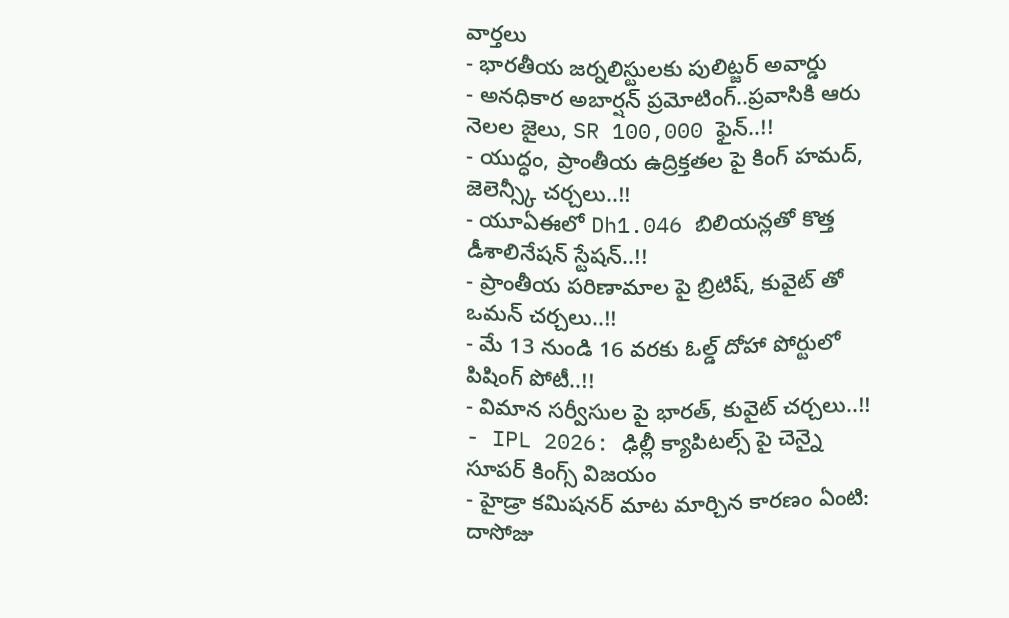వార్తలు
- భారతీయ జర్నలిస్టులకు పులిట్జర్ అవార్డు
- అనధికార అబార్షన్ ప్రమోటింగ్..ప్రవాసికి ఆరు నెలల జైలు, SR 100,000 ఫైన్..!!
- యుద్ధం, ప్రాంతీయ ఉద్రిక్తతల పై కింగ్ హమద్, జెలెన్స్కీ చర్చలు..!!
- యూఏఈలో Dh1.046 బిలియన్లతో కొత్త డీశాలినేషన్ స్టేషన్..!!
- ప్రాంతీయ పరిణామాల పై బ్రిటిష్, కువైట్ తో ఒమన్ చర్చలు..!!
- మే 13 నుండి 16 వరకు ఓల్డ్ దోహా పోర్టులో పిషింగ్ పోటీ..!!
- విమాన సర్వీసుల పై భారత్, కువైట్ చర్చలు..!!
- IPL 2026: ఢిల్లీ క్యాపిటల్స్ పై చెన్నై సూపర్ కింగ్స్ విజయం
- హైడ్రా కమిషనర్ మాట మార్చిన కారణం ఏంటి: దాసోజు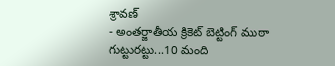శ్రావణ్
- అంతర్జాతీయ క్రికెట్ బెట్టింగ్ ముఠా గుట్టురట్టు...10 మంది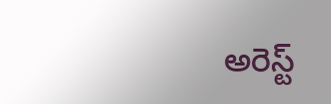అరెస్ట్